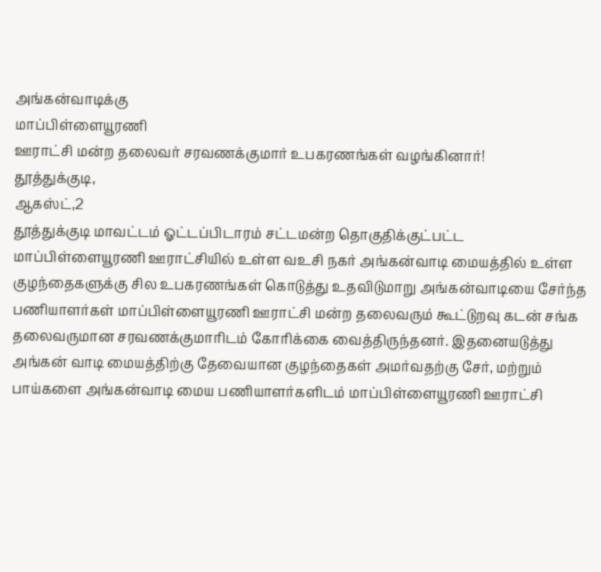அங்கன்வாடிக்கு
மாப்பிள்ளையூரணி
ஊராட்சி மன்ற தலைவர் சரவணக்குமார் உபகரணங்கள் வழங்கினார்!
தூத்துக்குடி,
ஆகஸ்ட்,2
தூத்துக்குடி மாவட்டம் ஓட்டப்பிடாரம் சட்டமன்ற தொகுதிக்குட்பட்ட மாப்பிள்ளையூரணி ஊராட்சியில் உள்ள வஉசி நகர் அங்கன்வாடி மையத்தில் உள்ள குழந்தைகளுக்கு சில உபகரணங்கள் கொடுத்து உதவிடுமாறு அங்கன்வாடியை சேர்ந்த பணியாளர்கள் மாப்பிள்ளையூரணி ஊராட்சி மன்ற தலைவரும் கூட்டுறவு கடன் சங்க தலைவருமான சரவணக்குமாரிடம் கோரிக்கை வைத்திருந்தனர். இதனையடுத்து அங்கன் வாடி மையத்திற்கு தேவையான குழந்தைகள் அமர்வதற்கு சேர், மற்றும் பாய்களை அங்கன்வாடி மைய பணியாளர்களிடம் மாப்பிள்ளையூரணி ஊராட்சி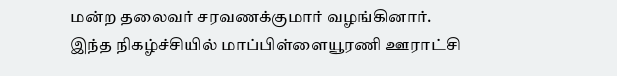மன்ற தலைவர் சரவணக்குமார் வழங்கினார்.
இந்த நிகழ்ச்சியில் மாப்பிள்ளையூரணி ஊராட்சி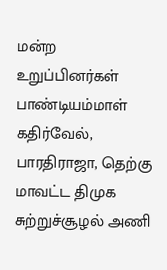மன்ற உறுப்பினர்கள் பாண்டியம்மாள் கதிர்வேல், பாரதிராஜா, தெற்கு மாவட்ட திமுக சுற்றுச்சூழல் அணி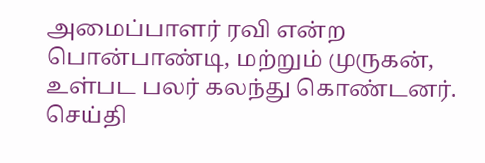அமைப்பாளர் ரவி என்ற பொன்பாண்டி, மற்றும் முருகன், உள்பட பலர் கலந்து கொண்டனர்.
செய்தி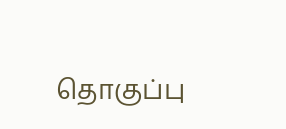தொகுப்பு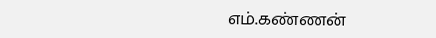எம்.கண்ணன்